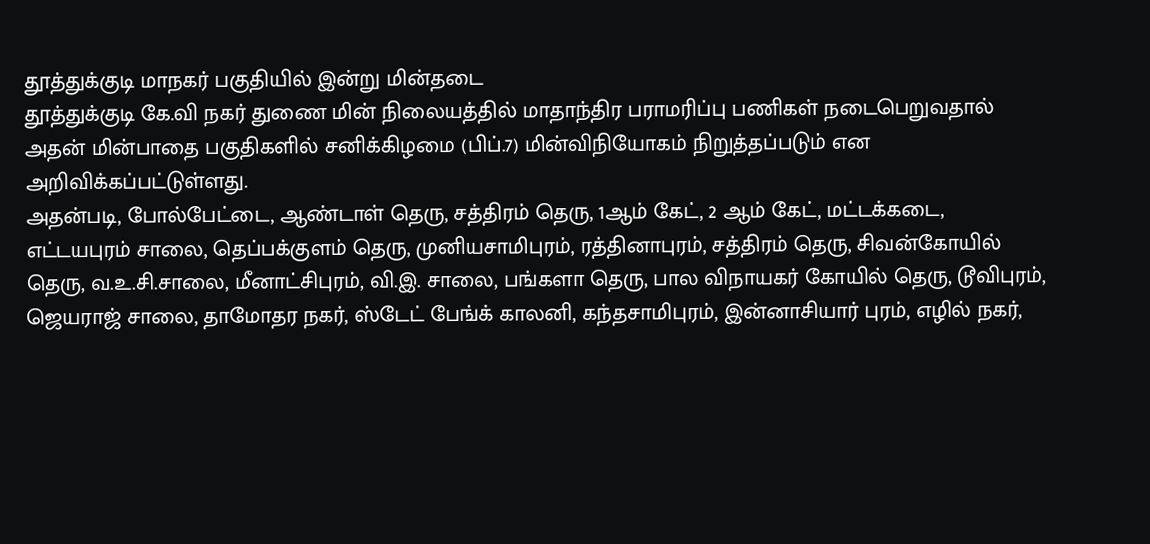தூத்துக்குடி மாநகர் பகுதியில் இன்று மின்தடை
தூத்துக்குடி கே.வி நகர் துணை மின் நிலையத்தில் மாதாந்திர பராமரிப்பு பணிகள் நடைபெறுவதால் அதன் மின்பாதை பகுதிகளில் சனிக்கிழமை (பிப்.7) மின்விநியோகம் நிறுத்தப்படும் என அறிவிக்கப்பட்டுள்ளது.
அதன்படி, போல்பேட்டை, ஆண்டாள் தெரு, சத்திரம் தெரு, 1ஆம் கேட், 2 ஆம் கேட், மட்டக்கடை, எட்டயபுரம் சாலை, தெப்பக்குளம் தெரு, முனியசாமிபுரம், ரத்தினாபுரம், சத்திரம் தெரு, சிவன்கோயில் தெரு, வ.உ.சி.சாலை, மீனாட்சிபுரம், வி.இ. சாலை, பங்களா தெரு, பால விநாயகர் கோயில் தெரு, டூவிபுரம், ஜெயராஜ் சாலை, தாமோதர நகர், ஸ்டேட் பேங்க் காலனி, கந்தசாமிபுரம், இன்னாசியார் புரம், எழில் நகர்,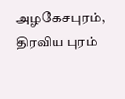அழகேசபுரம், திரவிய புரம்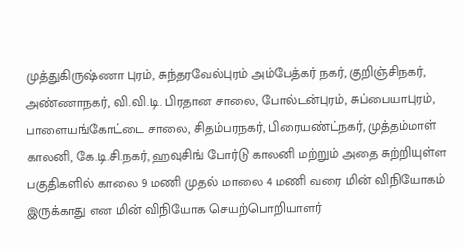முத்துகிருஷ்ணா புரம், சுந்தரவேல்புரம் அம்பேத்கர் நகர், குறிஞ்சிநகர், அண்ணாநகர், வி.வி.டி. பிரதான சாலை, போல்டன்புரம், சுப்பையாபுரம், பாளையங்கோட்டை சாலை, சிதம்பரநகர், பிரையண்ட்நகர், முத்தம்மாள் காலனி, கே.டி.சி.நகர், ஹவுசிங் போர்டு காலனி மற்றும் அதை சுற்றியுள்ள பகுதிகளில் காலை 9 மணி முதல் மாலை 4 மணி வரை மின் விநியோகம் இருக்காது என மின் விநியோக செயற்பொறியாளர்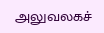அலுவலகச்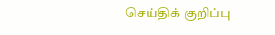செய்திக் குறிப்பு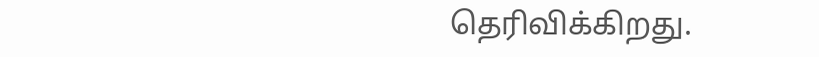தெரிவிக்கிறது.